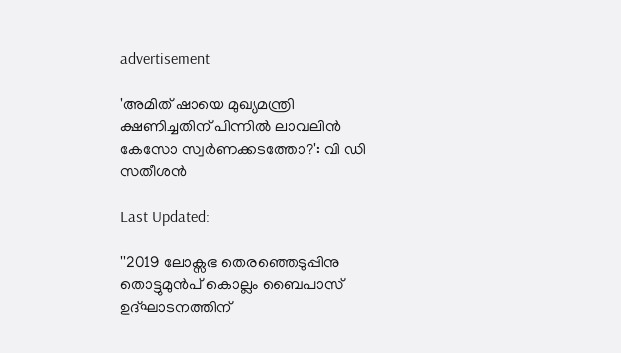advertisement

'അമിത് ഷായെ മുഖ്യമന്ത്രി ക്ഷണിച്ചതിന് പിന്നില്‍ ലാവലിൻ കേസോ സ്വര്‍ണക്കടത്തോ?': വി ഡി സതീശൻ

Last Updated:

''2019 ലോക്സഭ തെരഞ്ഞെടുപ്പിനു തൊട്ടുമുൻപ് കൊല്ലം ബൈപാസ് ഉദ്ഘാടനത്തിന്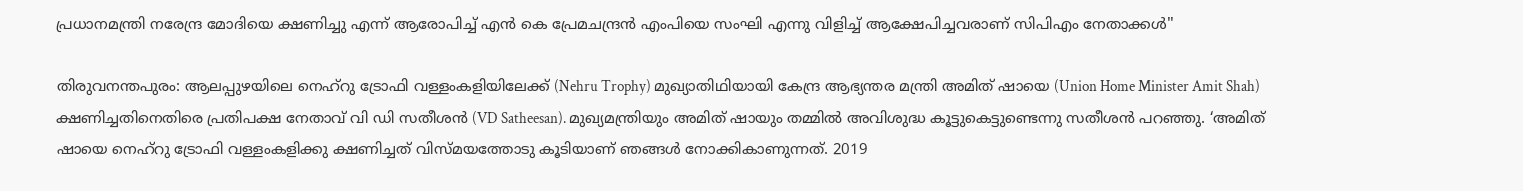പ്രധാനമന്ത്രി നരേന്ദ്ര മോദിയെ ക്ഷണിച്ചു എന്ന് ആരോപിച്ച് എൻ കെ പ്രേമചന്ദ്രൻ എംപിയെ സംഘി എന്നു വിളിച്ച് ആക്ഷേപിച്ചവരാണ് സിപിഎം നേതാക്കൾ''

തിരുവനന്തപുരം: ആലപ്പുഴയിലെ നെഹ്റു ട്രോഫി വള്ളംകളിയിലേക്ക് (Nehru Trophy) മുഖ്യാതിഥിയായി കേന്ദ്ര ആഭ്യന്തര മന്ത്രി അമിത് ഷായെ (Union Home Minister Amit Shah) ക്ഷണിച്ചതിനെതിരെ പ്രതിപക്ഷ നേതാവ് വി ഡി സതീശൻ (VD Satheesan). മുഖ്യമന്ത്രിയും അമിത് ഷായും തമ്മിൽ അവിശുദ്ധ കൂട്ടുകെട്ടുണ്ടെന്നു സതീശൻ പറഞ്ഞു. ‘അമിത് ഷായെ നെഹ്റു ട്രോഫി വള്ളംകളിക്കു ക്ഷണിച്ചത് വിസ്മയത്തോടു കൂടിയാണ് ഞങ്ങൾ നോക്കികാണുന്നത്. 2019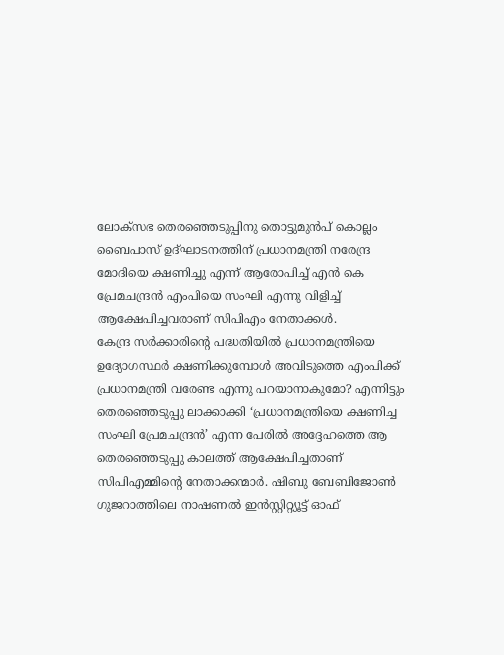ലോക്സഭ തെരഞ്ഞെടുപ്പിനു തൊട്ടുമുൻപ് കൊല്ലം ബൈപാസ് ഉദ്ഘാടനത്തിന് പ്രധാനമന്ത്രി നരേന്ദ്ര മോദിയെ ക്ഷണിച്ചു എന്ന് ആരോപിച്ച് എൻ കെ പ്രേമചന്ദ്രൻ എംപിയെ സംഘി എന്നു വിളിച്ച് ആക്ഷേപിച്ചവരാണ് സിപിഎം നേതാക്കൾ.
കേന്ദ്ര സർക്കാരിന്റെ പദ്ധതിയിൽ പ്രധാനമന്ത്രിയെ ഉദ്യോഗസ്ഥർ ക്ഷണിക്കുമ്പോൾ അവിടുത്തെ എംപിക്ക് പ്രധാനമന്ത്രി വരേണ്ട എന്നു പറയാനാകുമോ? എന്നിട്ടും തെരഞ്ഞെടുപ്പു ലാക്കാക്കി ‘പ്രധാനമന്ത്രിയെ ക്ഷണിച്ച സംഘി പ്രേമചന്ദ്രൻ’ എന്ന പേരിൽ അദ്ദേഹത്തെ ആ തെരഞ്ഞെടുപ്പു കാലത്ത് ആക്ഷേപിച്ചതാണ് സിപിഎമ്മിന്റെ നേതാക്കന്മാർ. ഷിബു ബേബിജോൺ ഗുജറാത്തിലെ നാഷണൽ ഇൻസ്റ്റിറ്റ്യൂട്ട് ഓഫ്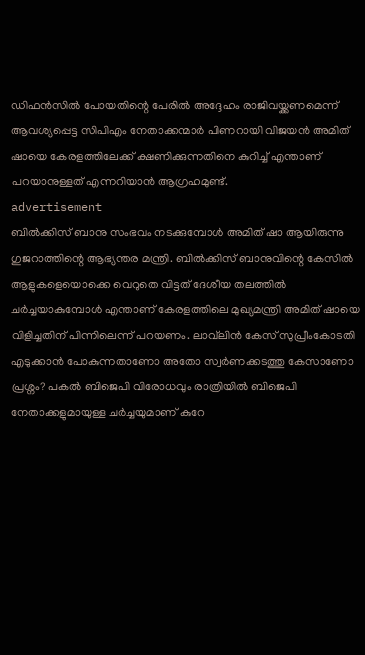ഡിഫൻസിൽ പോയതിന്റെ പേരിൽ അദ്ദേഹം രാജിവയ്ക്കണമെന്ന് ആവശ്യപ്പെട്ട സിപിഎം നേതാക്കന്മാർ പിണറായി വിജയൻ അമിത് ഷായെ കേരളത്തിലേക്ക് ക്ഷണിക്കുന്നതിനെ കുറിച്ച് എന്താണ് പറയാനുള്ളത് എന്നറിയാൻ ആഗ്രഹമുണ്ട്.
advertisement
ബിൽക്കിസ് ബാനു സംഭവം നടക്കുമ്പോൾ അമിത് ഷാ ആയിരുന്നു ഗുജറാത്തിന്റെ ആഭ്യന്തര മന്ത്രി. ബിൽക്കിസ് ബാനുവിന്റെ കേസിൽ ആളുകളെയൊക്കെ വെറുതെ വിട്ടത് ദേശീയ തലത്തിൽ ചർച്ചയാകുമ്പോൾ എന്താണ് കേരളത്തിലെ മുഖ്യമന്ത്രി അമിത് ഷായെ വിളിച്ചതിന് പിന്നിലെന്ന് പറയണം. ലാവ്‌ലിൻ കേസ് സുപ്രീംകോടതി എടുക്കാൻ പോകുന്നതാണോ അതോ സ്വർണക്കടത്തു കേസാണോ പ്രശ്നം? പകൽ ബിജെപി വിരോധവും രാത്രിയിൽ ബിജെപി നേതാക്കളുമായുള്ള ചർച്ചയുമാണ് കുറേ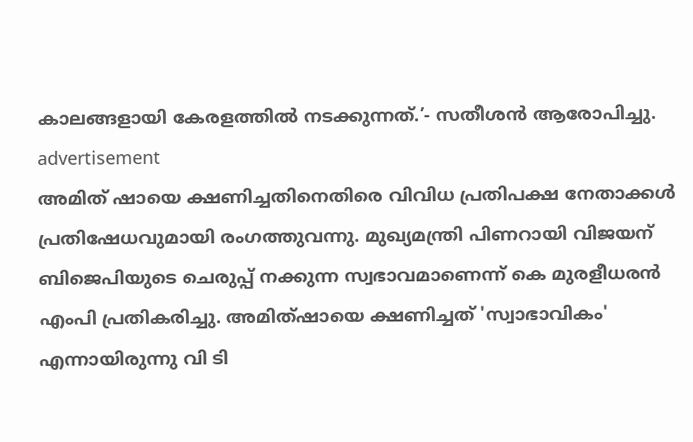കാലങ്ങളായി കേരളത്തിൽ നടക്കുന്നത്.’- സതീശൻ ആരോപിച്ചു.
advertisement
അമിത് ഷായെ ക്ഷണിച്ചതിനെതിരെ വിവിധ പ്രതിപക്ഷ നേതാക്കൾ പ്രതിഷേധവുമായി രംഗത്തുവന്നു. മുഖ്യമന്ത്രി പിണറായി വിജയന് ബിജെപിയുടെ ചെരുപ്പ് നക്കുന്ന സ്വഭാവമാണെന്ന് കെ മുരളീധരന്‍ എംപി പ്രതികരിച്ചു. അമിത്ഷായെ ക്ഷണിച്ചത് 'സ്വാഭാവികം' എന്നായിരുന്നു വി ടി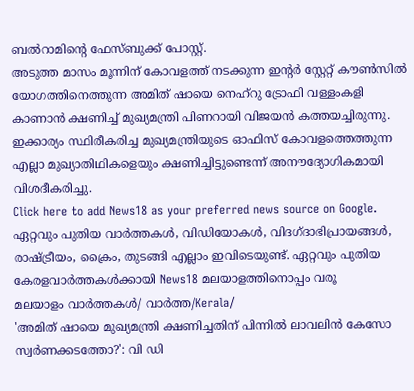ബല്‍റാമിന്റെ ഫേസ്ബുക്ക് പോസ്റ്റ്.
അടുത്ത മാസം മൂന്നിന് കോവളത്ത് നടക്കുന്ന ഇന്റര്‍ സ്റ്റേറ്റ് കൗണ്‍സില്‍ യോഗത്തിനെത്തുന്ന അമിത് ഷായെ നെഹ്റു ട്രോഫി വള്ളംകളി കാണാന്‍ ക്ഷണിച്ച് മുഖ്യമന്ത്രി പിണറായി വിജയൻ കത്തയച്ചിരുന്നു. ഇക്കാര്യം സ്ഥിരീകരിച്ച മുഖ്യമന്ത്രിയുടെ ഓഫിസ് കോവളത്തെത്തുന്ന എല്ലാ മുഖ്യാതിഥികളെയും ക്ഷണിച്ചിട്ടുണ്ടെന്ന് അനൗദ്യോഗികമായി വിശദീകരിച്ചു.
Click here to add News18 as your preferred news source on Google.
ഏറ്റവും പുതിയ വാർത്തകൾ, വിഡിയോകൾ, വിദഗ്ദാഭിപ്രായങ്ങൾ, രാഷ്ട്രീയം, ക്രൈം, തുടങ്ങി എല്ലാം ഇവിടെയുണ്ട്. ഏറ്റവും പുതിയ കേരളവാർത്തകൾക്കായി News18 മലയാളത്തിനൊപ്പം വരൂ
മലയാളം വാർത്തകൾ/ വാർത്ത/Kerala/
'അമിത് ഷായെ മുഖ്യമന്ത്രി ക്ഷണിച്ചതിന് പിന്നില്‍ ലാവലിൻ കേസോ സ്വര്‍ണക്കടത്തോ?': വി ഡി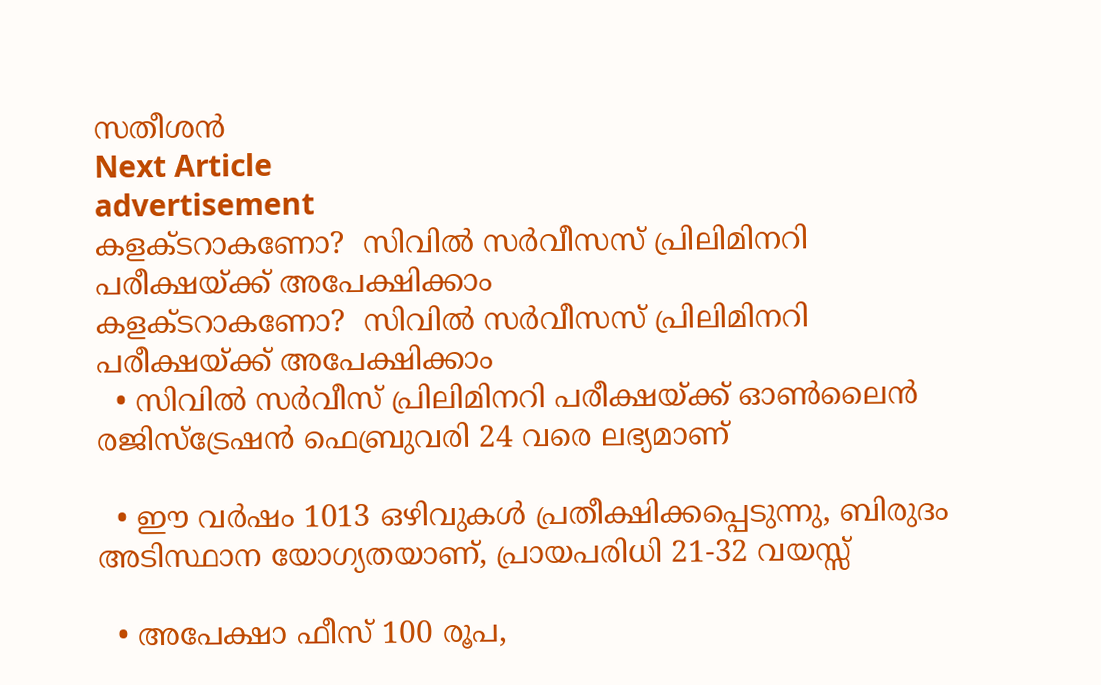സതീശൻ
Next Article
advertisement
കളക്ടറാകണോ?  സിവിൽ സർവീസസ് പ്രിലിമിനറി പരീക്ഷയ്ക്ക് അപേക്ഷിക്കാം
കളക്ടറാകണോ?  സിവിൽ സർവീസസ് പ്രിലിമിനറി പരീക്ഷയ്ക്ക് അപേക്ഷിക്കാം
  • സിവിൽ സർവീസ് പ്രിലിമിനറി പരീക്ഷയ്ക്ക് ഓൺലൈൻ രജിസ്ട്രേഷൻ ഫെബ്രുവരി 24 വരെ ലഭ്യമാണ്

  • ഈ വർഷം 1013 ഒഴിവുകൾ പ്രതീക്ഷിക്കപ്പെടുന്നു, ബിരുദം അടിസ്ഥാന യോഗ്യതയാണ്, പ്രായപരിധി 21-32 വയസ്സ്

  • അപേക്ഷാ ഫീസ് 100 രൂപ,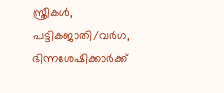സ്ത്രീകൾ, പട്ടികജാതി/വർഗ, ഭിന്നശേഷിക്കാർക്ക്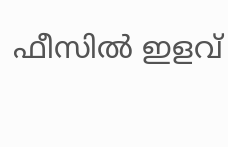ഫീസിൽ ഇളവ്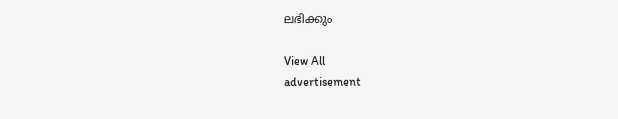ലഭിക്കും

View All
advertisement